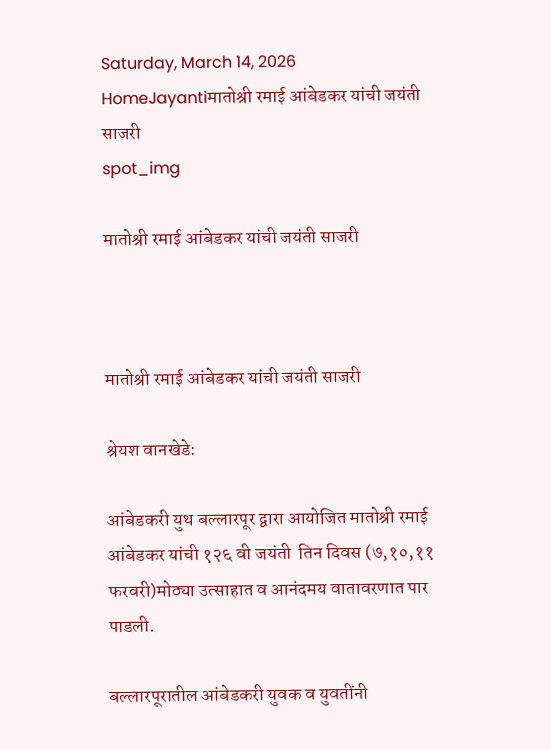Saturday, March 14, 2026
HomeJayantiमातोश्री रमाई आंबेडकर यांची जयंती साजरी
spot_img

मातोश्री रमाई आंबेडकर यांची जयंती साजरी



मातोश्री रमाई आंबेडकर यांची जयंती साजरी

श्रेयश वानखेडे:

आंबेडकरी युथ बल्लारपूर द्वारा आयोजित मातोश्री रमाई आंबेडकर यांची १२६ वी जयंती  तिन दिवस (७,१०,११ फरवरी)मोठ्या उत्साहात व आनंदमय वातावरणात पार पाडली.

बल्लारपूरातील आंबेडकरी युवक व युवतींनी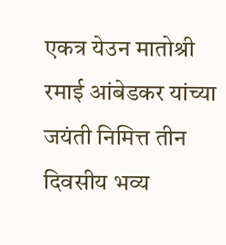एकत्र येउन मातोश्री रमाई आंबेडकर यांच्या जयंती निमित्त तीन दिवसीय भव्य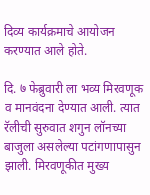दिव्य कार्यक्रमाचे आयोजन करण्यात आले होते.

दि. ७ फेब्रुवारी ला भव्य मिरवणूक व मानवंदना देण्यात आली. त्यात रॅलीची सुरुवात शगुन लॉनच्या बाजुला असलेल्या पटांगणापासुन झाली. मिरवणूकीत मुख्य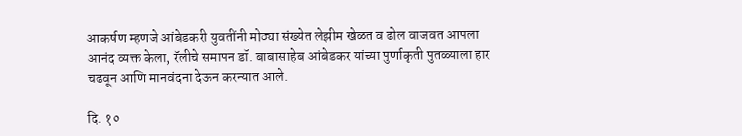आकर्षण म्हणजे आंबेडकरी युवतींनी मोठ्या संख्येत लेझीम खेळत व ढोल वाजवत आपला आनंद व्यक्त केला, रॅलीचे समापन डॉ. बाबासाहेब आंबेडकर यांच्या पुर्णाकृती पुतळ्याला हार चढवून आणि मानवंदना देऊन करन्यात आले.

दि. १०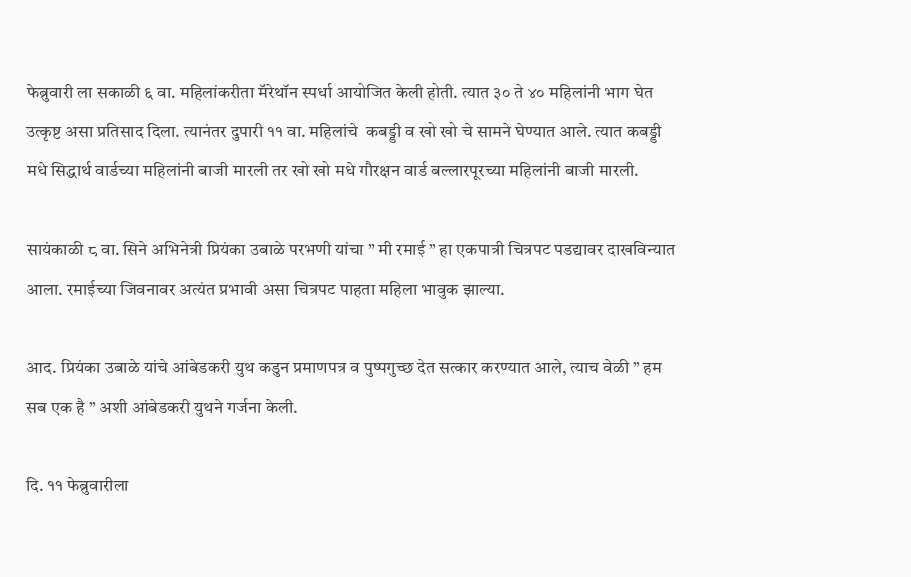फेब्रुवारी ला सकाळी ६ वा. महिलांकरीता मॅरेथॉन स्पर्धा आयोजित केली होती. त्यात ३० ते ४० महिलांनी भाग घेत उत्कृष्ट असा प्रतिसाद दिला. त्यानंतर दुपारी ११ वा. महिलांचे  कबड्डी व खो खो चे सामने घेण्यात आले. त्यात कबड्डी मधे सिद्धार्थ वार्डच्या महिलांनी बाजी मारली तर खो खो मधे गौरक्षन वार्ड बल्लारपूरच्या महिलांनी बाजी मारली.

सायंकाळी ८ वा. सिने अभिनेत्री प्रियंका उबाळे परभणी यांचा ” मी रमाई ” हा एकपात्री चित्रपट पडद्यावर दाखविन्यात आला. रमाईच्या जिवनावर अत्यंत प्रभावी असा चित्रपट पाहता महिला भावुक झाल्या.

आद. प्रियंका उबाळे यांचे आंबेडकरी युथ कडुन प्रमाणपत्र व पुष्पगुच्छ देत सत्कार करण्यात आले, त्याच वेळी ” हम सब एक है ” अशी आंबेडकरी युथने गर्जना केली.

दि. ११ फेब्रुवारीला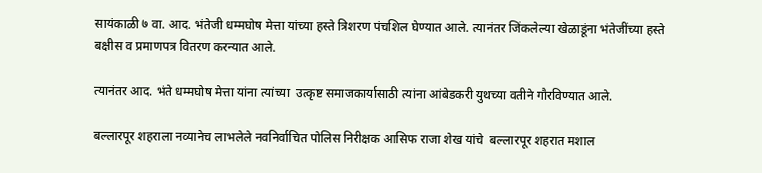सायंकाळी ७ वा. आद. भंतेजी धम्मघोष मेत्ता यांच्या हस्ते त्रिशरण पंचशिल घेण्यात आले. त्यानंतर जिंकलेल्या खेळाडूंना भंतेजींच्या हस्ते बक्षीस व प्रमाणपत्र वितरण करन्यात आले.

त्यानंतर आद. भंते धम्मघोष मेत्ता यांना त्यांच्या  उत्कृष्ट समाजकार्यासाठी त्यांना आंबेडकरी युथच्या वतीने गौरविण्यात आले.

बल्लारपूर शहराला नव्यानेच लाभलेले नवनिर्वाचित पोलिस निरीक्षक आसिफ राजा शेख यांचे  बल्लारपूर शहरात मशाल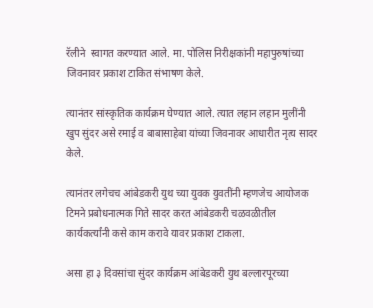रॅलीने  स्वागत करण्यात आले. मा. पोलिस निरीक्षकांनी महापुरुषांच्या जिवनावर प्रकाश टाकित संभाषण केले.

त्यानंतर सांस्कृतिक कार्यक्रम घेण्यात आले. त्यात लहान लहान मुलींनी खुप सुंदर असे रमाई व बाबासाहेबा यांच्या जिवनावर आधारीत नृत्य सादर केले.

त्यानंतर लगेचच आंबेडकरी युथ च्या युवक युवतींनी म्हणजेच आयोजक टिमने प्रबोधनात्मक गिते सादर करत आंबेडकरी चळवळीतील कार्यकर्त्यांनी कसे काम करावे यावर प्रकाश टाकला.

असा हा ३ दिवसांचा सुंदर कार्यक्रम आंबेडकरी युथ बल्लारपूरच्या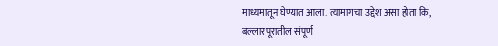माध्यमातून घेण्यात आला. त्यामागचा उद्देश असा होता कि, बल्लारपूरातील संपूर्ण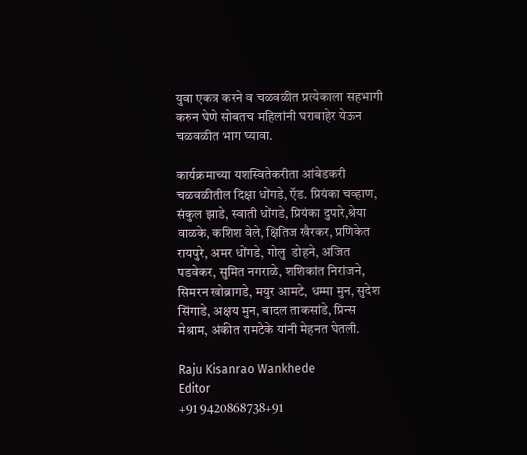युवा एकत्र करने व चळवळीत प्रत्येकाला सहभागी करुन घेणे सोबतच महिलांनी घराबाहेर येऊन चळवळीत भाग घ्यावा.

कार्यक्रमाच्या यशस्वितेकरीता आंबेडकरी चळवळीतील दिक्षा धोंगडे, ऍड. प्रियंका चव्हाण, संकुल झाडे, स्वाती धोंगडे, प्रियंका दुपारे,श्रेया वाळके, कशिश वेले, क्षितिज खैरकर, प्रणिकेत रायपुरे, अमर धोंगडे, गोलु  डोहने, अजित पडवेकर, सुमित नगराळे, शशिकांत निरांजने, सिमरन खोब्रागडे, मयुर आमटे, धम्मा मुन, सुदेश  सिंगाडे, अक्षय मुन, बादल ताकसांडे, प्रिन्स मेश्राम, अंकीत रामटेके यांनी मेहनत घेतली.

Raju Kisanrao Wankhede
Editor
+91 9420868738+91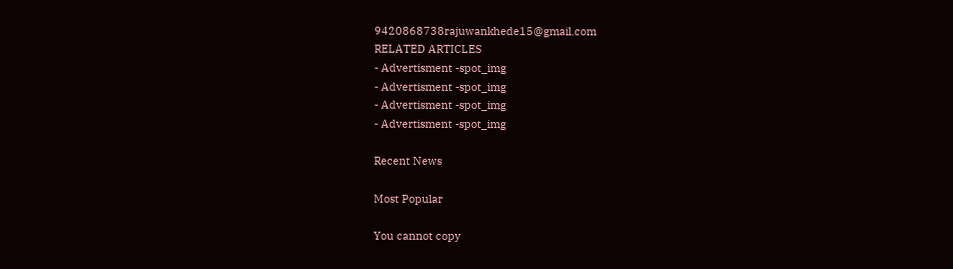9420868738rajuwankhede15@gmail.com
RELATED ARTICLES
- Advertisment -spot_img
- Advertisment -spot_img
- Advertisment -spot_img
- Advertisment -spot_img

Recent News

Most Popular

You cannot copy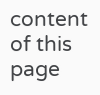content of this page